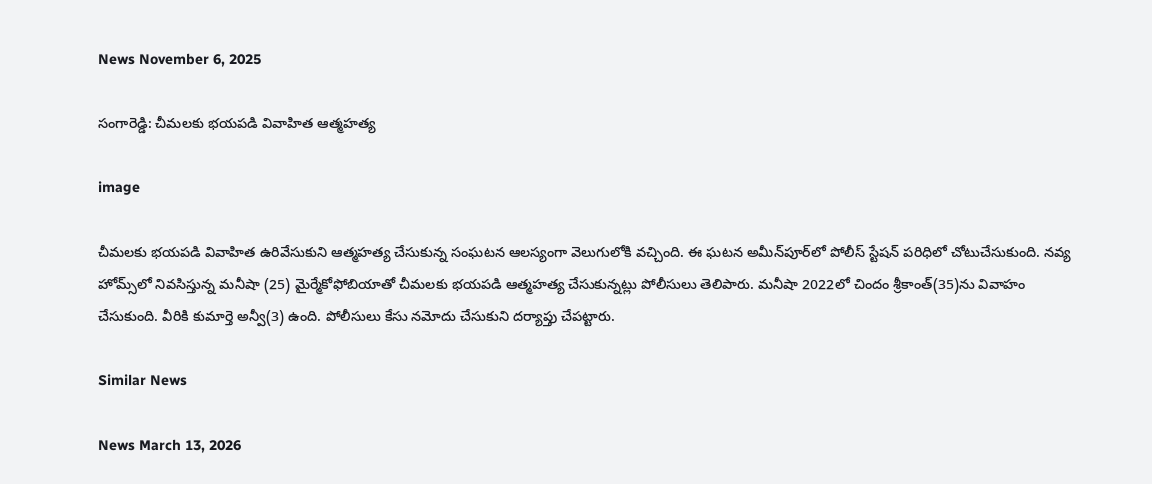News November 6, 2025

సంగారెడ్డి: చీమలకు భయపడి వివాహిత ఆత్మహత్య

image

చీమలకు భయపడి వివాహిత ఉరివేసుకుని ఆత్మహత్య చేసుకున్న సంఘటన ఆలస్యంగా వెలుగులోకి వచ్చింది. ఈ ఘటన అమీన్‌పూర్‌లో పోలీస్ స్టేషన్ పరిధిలో చోటుచేసుకుంది. నవ్య హోమ్స్‌లో నివసిస్తున్న మనీషా (25) మైర్మేకోఫోబియా‌తో చీమలకు భయపడి ఆత్మహత్య చేసుకున్నట్లు పోలీసులు తెలిపారు. మనీషా 2022లో చిందం శ్రీకాంత్‌(35)ను వివాహం చేసుకుంది. వీరికి కుమార్తె అన్వీ(3) ఉంది. పోలీసులు కేసు నమోదు చేసుకుని దర్యాప్తు చేపట్టారు.

Similar News

News March 13, 2026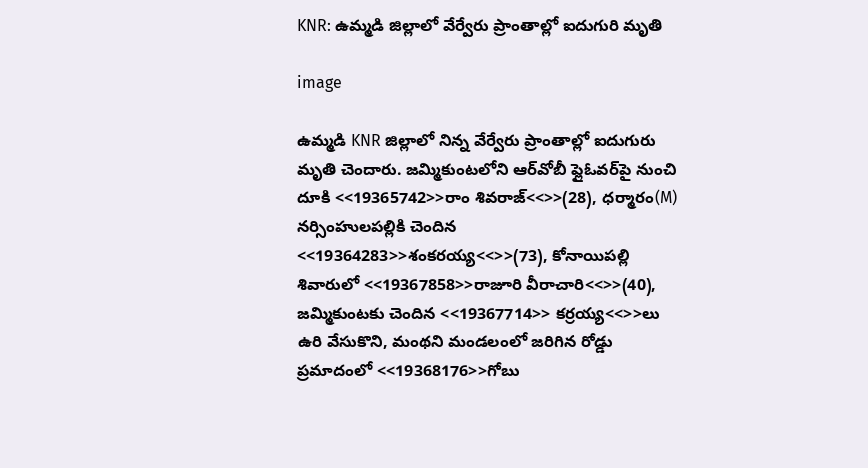KNR: ఉమ్మడి జిల్లాలో వేర్వేరు ప్రాంతాల్లో ఐదుగురి మృతి

image

ఉమ్మడి KNR జిల్లాలో నిన్న వేర్వేరు ప్రాంతాల్లో ఐదుగురు మృతి చెందారు. జమ్మికుంటలోని ఆర్‌వోబీ ఫ్లైఓవర్‌పై నుంచి దూకి <<19365742>>రాం శివరాజ్<<>>(28), ధర్మారం(M) నర్సింహులపల్లికి చెందిన <<19364283>>శంకరయ్య<<>>(73), కోనాయిపల్లి శివారులో <<19367858>>రాజూరి వీరాచారి<<>>(40), జమ్మికుంటకు చెందిన <<19367714>> కర్రయ్య<<>>లు ఉరి వేసుకొని, మంథని మండలంలో జరిగిన రోడ్డు ప్రమాదంలో <<19368176>>గోబు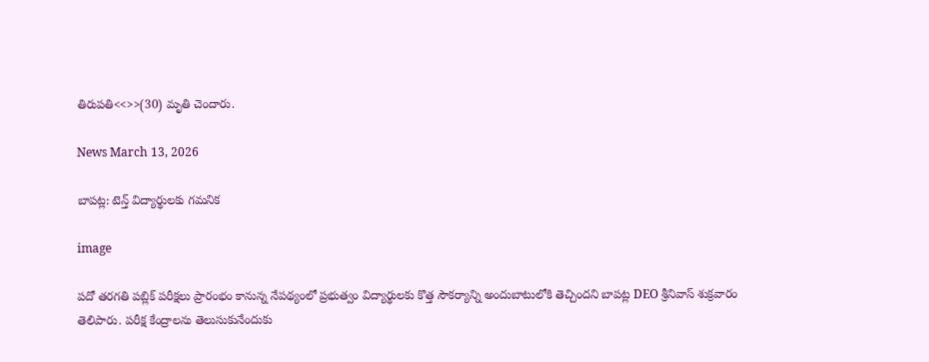తిరుపతి<<>>(30) మృతి చెందారు.

News March 13, 2026

బాపట్ల: టెన్త్ విద్యార్థులకు గమనిక

image

పదో తరగతి పబ్లిక్ పరీక్షలు ప్రారంభం కానున్న నేపథ్యంలో ప్రభుత్వం విద్యార్థులకు కొత్త సౌకర్యాన్ని అందుబాటులోకి తెచ్చిందని బాపట్ల DEO శ్రీనివాస్ శుక్రవారం తెలిపారు. పరీక్ష కేంద్రాలను తెలుసుకునేందుకు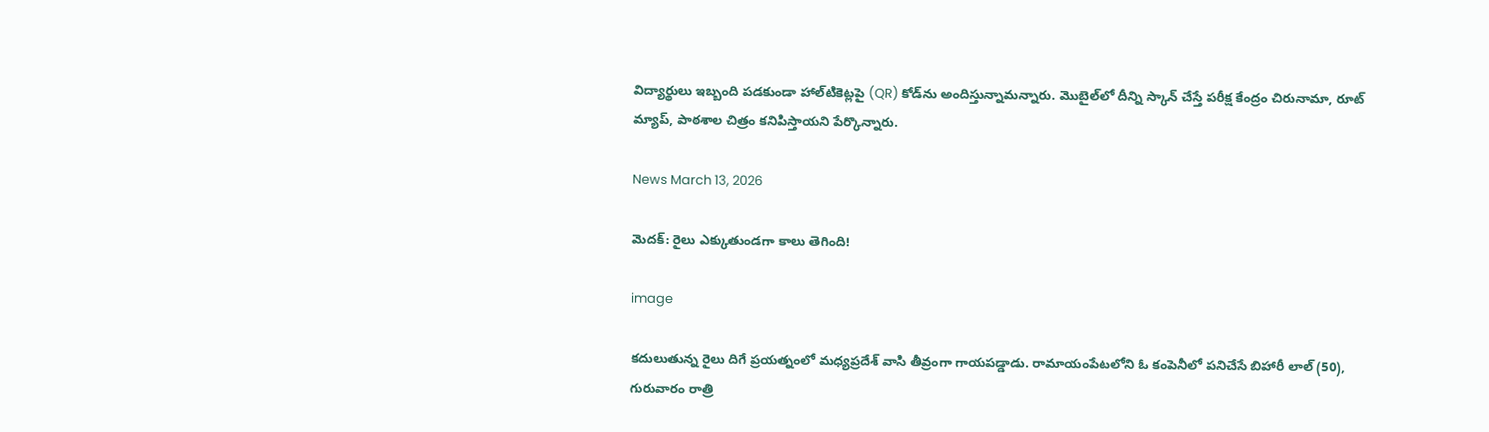విద్యార్థులు ఇబ్బంది పడకుండా హాల్‌టికెట్లపై (QR) కోడ్‌ను అందిస్తున్నామన్నారు. మొబైల్‌లో దీన్ని స్కాన్ చేస్తే పరీక్ష కేంద్రం చిరునామా, రూట్ మ్యాప్, పాఠశాల చిత్రం కనిపిస్తాయని పేర్కొన్నారు.

News March 13, 2026

మెదక్: రైలు ఎక్కుతుండగా కాలు తెగింది!

image

కదులుతున్న రైలు దిగే ప్రయత్నంలో మధ్యప్రదేశ్ వాసి తీవ్రంగా గాయపడ్డాడు. రామాయంపేటలోని ఓ కంపెనీలో పనిచేసే బిహారీ లాల్ (50), గురువారం రాత్రి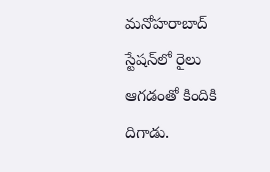మనోహరాబాద్ స్టేషన్‌లో రైలు ఆగడంతో కిందికి దిగాడు.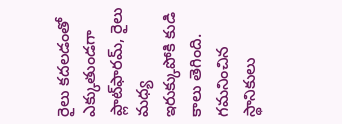రైలు కదలడంతో ఎక్కుతుండగా ప్లాట్‌ఫారమ్, రైలు మధ్య ఇరుక్కుపోకి కుడి కాలు తెగింది. గమనించిన స్థానికులు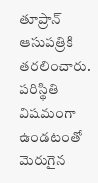తూప్రాన్ ఆసుపత్రికి తరలించారు. పరిస్థితి విషమంగా ఉండటంతో మెరుగైన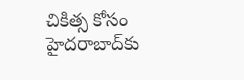చికిత్స కోసం హైదరాబాద్‌కు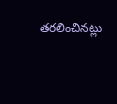తరలించినట్లు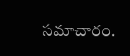సమాచారం.